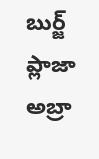బుర్జ్ ప్లాజా అబ్రా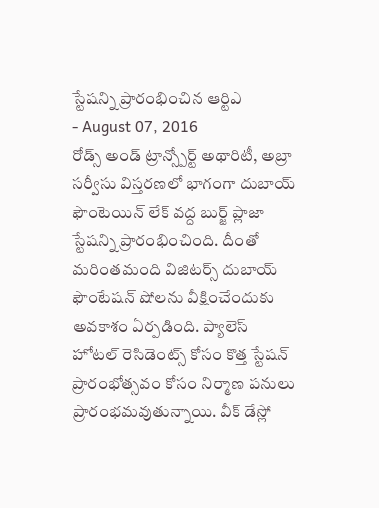స్టేషన్ని ప్రారంభించిన ఆర్టిఎ
- August 07, 2016
రోడ్స్ అండ్ ట్రాన్స్పోర్ట్ అథారిటీ, అబ్రా సర్వీసు విస్తరణలో భాగంగా దుబాయ్ ఫౌంటెయిన్ లేక్ వద్ద బుర్జ్ ప్లాజా స్టేషన్ని ప్రారంభించింది. దీంతో మరింతమంది విజిటర్స్ దుబాయ్ ఫౌంటేషన్ షోలను వీక్షించేందుకు అవకాశం ఏర్పడింది. ప్యాలెస్ హోటల్ రెసిడెంట్స్ కోసం కొత్త స్టేషన్ ప్రారంభోత్సవం కోసం నిర్మాణ పనులు ప్రారంభమవుతున్నాయి. వీక్ డేస్లో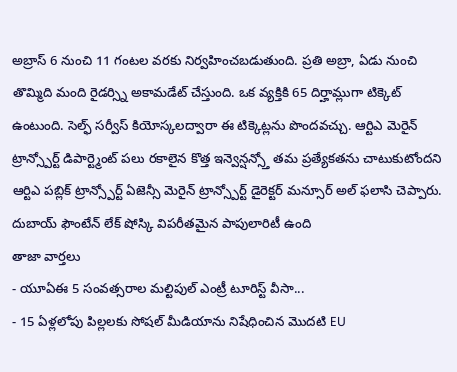అబ్రాస్ 6 నుంచి 11 గంటల వరకు నిర్వహించబడుతుంది. ప్రతి అబ్రా, ఏడు నుంచి తొమ్మిది మంది రైడర్స్ని అకామడేట్ చేస్తుంది. ఒక వ్యక్తికి 65 దిర్హామ్లుగా టిక్కెట్ ఉంటుంది. సెల్ఫ్ సర్వీస్ కియోస్కలద్వారా ఈ టిక్కెట్లను పొందవచ్చు. ఆర్టిఎ మెరైన్ ట్రాన్స్పోర్ట్ డిపార్ట్మెంట్ పలు రకాలైన కొత్త ఇన్వెన్షన్స్తో తమ ప్రత్యేకతను చాటుకుటోందని ఆర్టిఎ పబ్లిక్ ట్రాన్స్పోర్ట్ ఏజెన్సీ మెరైన్ ట్రాన్స్పోర్ట్ డైరెక్టర్ మన్సూర్ అల్ ఫలాసి చెప్పారు. దుబాయ్ ఫౌంటేన్ లేక్ షోస్కి విపరీతమైన పాపులారిటీ ఉంది
తాజా వార్తలు
- యూఏఈ 5 సంవత్సరాల మల్టిపుల్ ఎంట్రీ టూరిస్ట్ వీసా...
- 15 ఏళ్లలోపు పిల్లలకు సోషల్ మీడియాను నిషేధించిన మొదటి EU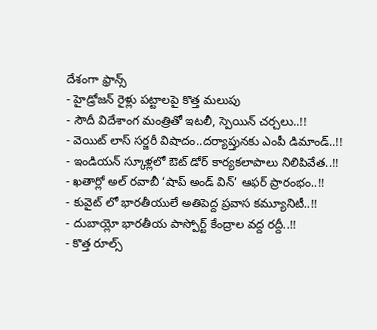దేశంగా ఫ్రాన్స్
- హైడ్రోజన్ రైళ్లు పట్టాలపై కొత్త మలుపు
- సౌదీ విదేశాంగ మంత్రితో ఇటలీ, స్పెయిన్ చర్చలు..!!
- వెయిట్ లాస్ సర్జరీ విషాదం..దర్యాప్తునకు ఎంపీ డిమాండ్..!!
- ఇండియన్ స్కూళ్లలో ఔట్ డోర్ కార్యకలాపాలు నిలిపివేత..!!
- ఖతార్లో అల్ రవాబీ ‘షాప్ అండ్ విన్’ ఆఫర్ ప్రారంభం..!!
- కువైట్ లో భారతీయులే అతిపెద్ద ప్రవాస కమ్యూనిటీ..!!
- దుబాయ్లో భారతీయ పాస్పోర్ట్ కేంద్రాల వద్ద రద్దీ..!!
- కొత్త రూల్స్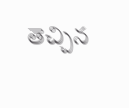తెచ్చిన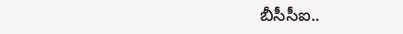బీసీసీఐ..